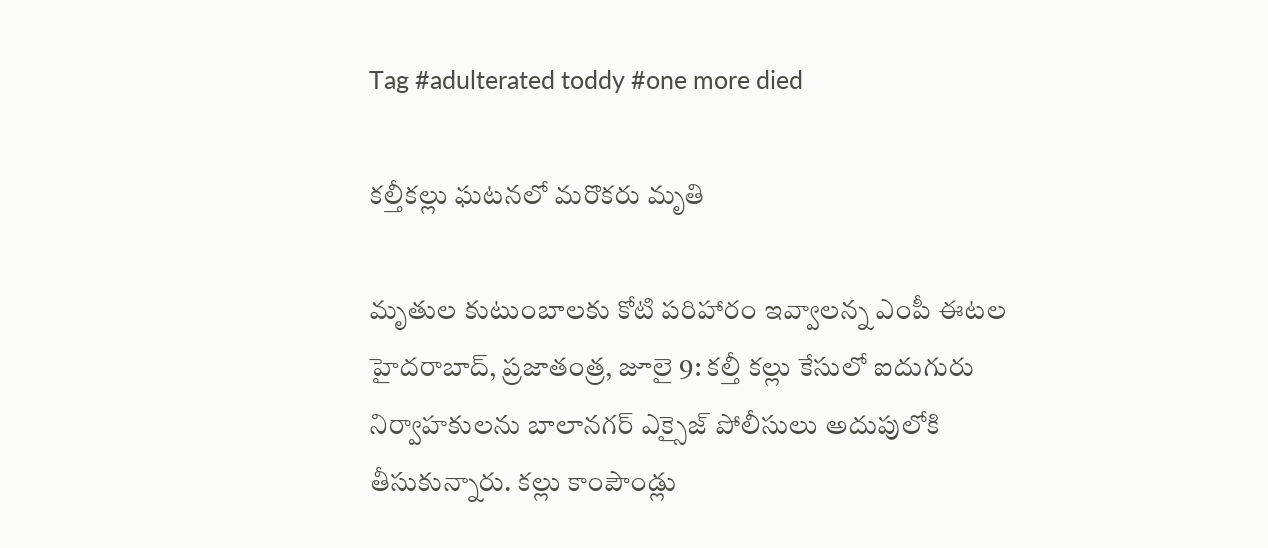Tag #adulterated toddy #one more died

కల్తీకల్లు ఘటనలో మరొకరు మృతి

మృతుల కుటుంబాలకు కోటి పరిహారం ఇవ్వాలన్న ఎంపీ ఈటల హైదరాబాద్‌, ప్రజాతంత్ర, జూలై 9: కల్తీ కల్లు కేసులో ఐదుగురు నిర్వాహకులను బాలానగర్‌ ఎక్సైజ్‌ పోలీసులు అదుపులోకి తీసుకున్నారు. కల్లు కాంపౌండ్లు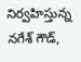నిర్వహిస్తున్న నగేశ్‌ గౌడ్‌,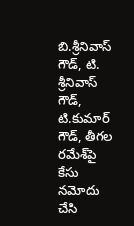బి.శ్రీనివాస్‌ గౌడ్‌, టి. శ్రీనివాస్‌ గౌడ్‌, టి.కుమార్‌ గౌడ్‌, తీగల రమేశ్‌పై కేసు నమోదు చేసి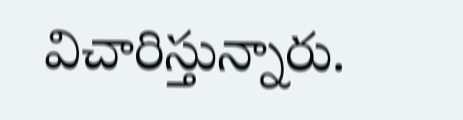విచారిస్తున్నారు.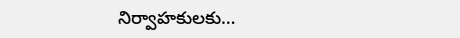నిర్వాహకులకు…